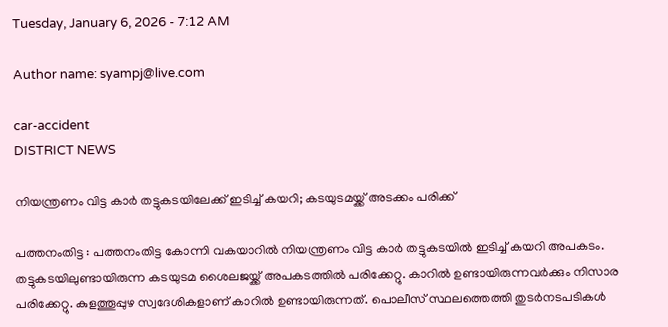Tuesday, January 6, 2026 - 7:12 AM

Author name: syampj@live.com

car-accident
DISTRICT NEWS

നിയന്ത്രണം വിട്ട കാർ തട്ടുകടയിലേക്ക് ഇടിച്ച് കയറി; കടയുടമയ്ക്ക് അടക്കം പരിക്ക്

പത്തനംതിട്ട : പത്തനംതിട്ട കോന്നി വകയാറിൽ നിയന്ത്രണം വിട്ട കാർ തട്ടുകടയിൽ ഇടിച്ച് കയറി അപകടം. തട്ടുകടയിലുണ്ടായിരുന്ന കടയുടമ ശൈലജയ്ക്ക് അപകടത്തിൽ പരിക്കേറ്റു. കാറിൽ ഉണ്ടായിരുന്നവർക്കും നിസാര പരിക്കേറ്റു. കുളത്തൂപ്പുഴ സ്വദേശികളാണ് കാറിൽ ഉണ്ടായിരുന്നത്. പൊലീസ് സ്ഥലത്തെത്തി തുടർനടപടികൾ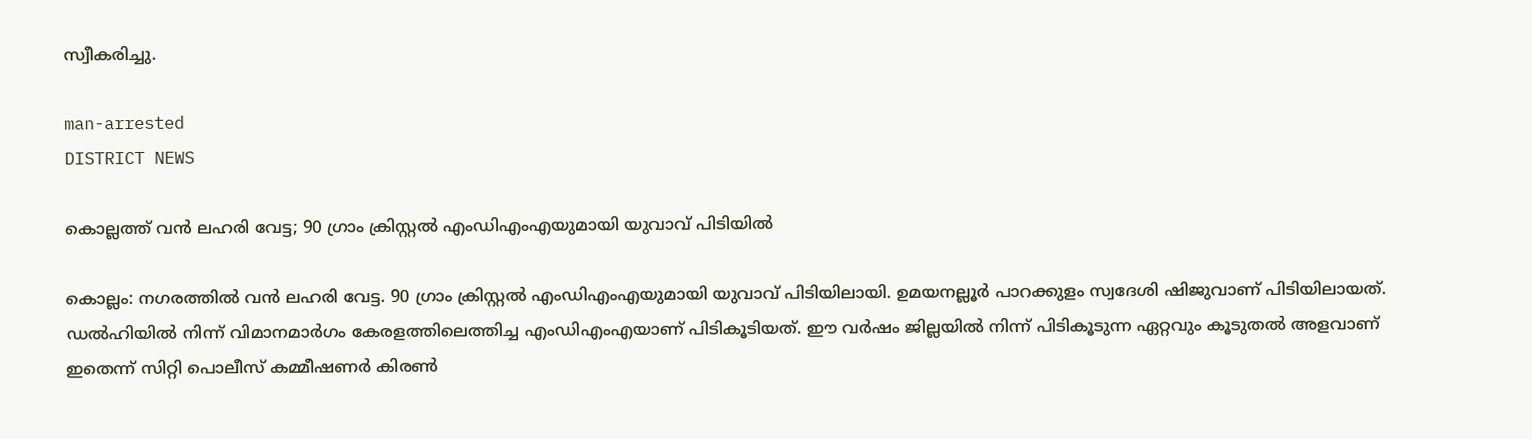സ്വീകരിച്ചു.

man-arrested
DISTRICT NEWS

കൊല്ലത്ത് വൻ ലഹരി വേട്ട; 90 ഗ്രാം ക്രിസ്റ്റൽ എംഡിഎംഎയുമായി യുവാവ് പിടിയിൽ

കൊല്ലം: നഗരത്തിൽ വൻ ലഹരി വേട്ട. 90 ഗ്രാം ക്രിസ്റ്റൽ എംഡിഎംഎയുമായി യുവാവ് പിടിയിലായി. ഉമയനല്ലൂർ പാറക്കുളം സ്വദേശി ഷിജുവാണ് പിടിയിലായത്. ഡൽഹിയിൽ നിന്ന് വിമാനമാർഗം കേരളത്തിലെത്തിച്ച എംഡിഎംഎയാണ് പിടികൂടിയത്. ഈ വർഷം ജില്ലയിൽ നിന്ന് പിടികൂടുന്ന ഏറ്റവും കൂടുതൽ അളവാണ് ഇതെന്ന് സിറ്റി പൊലീസ് കമ്മീഷണർ കിരൺ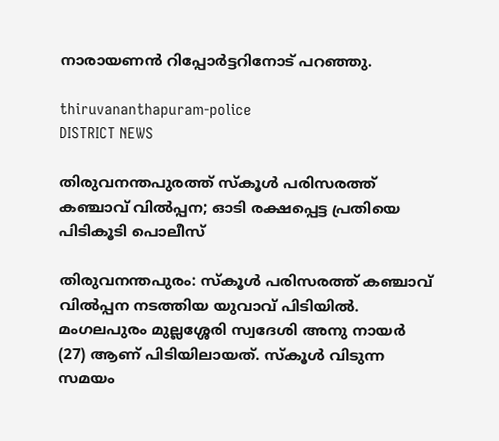നാരായണൻ റിപ്പോർട്ടറിനോട് പറഞ്ഞു.

thiruvananthapuram-police
DISTRICT NEWS

തിരുവനന്തപുരത്ത് സ്കൂൾ പരിസരത്ത് കഞ്ചാവ് വിൽപ്പന; ഓടി രക്ഷപ്പെട്ട പ്രതിയെ പിടികൂടി പൊലീസ്

തിരുവനന്തപുരം: സ്കൂൾ പരിസരത്ത് കഞ്ചാവ് വിൽപ്പന നടത്തിയ യുവാവ് പിടിയിൽ. മംഗലപുരം മുല്ലശ്ശേരി സ്വദേശി അനു നായർ (27) ആണ് പിടിയിലായത്. സ്കൂൾ വിടുന്ന സമയം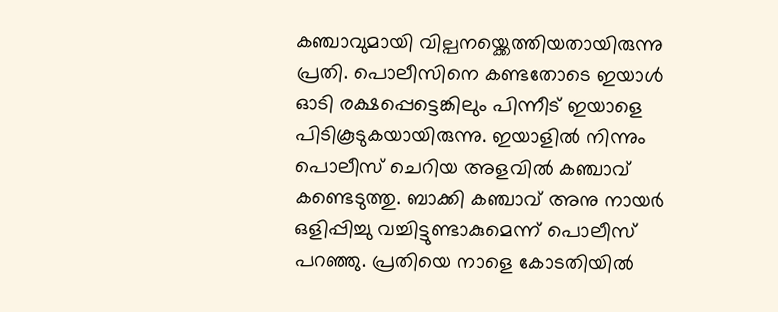കഞ്ചാവുമായി വില്പനയ്ക്കെത്തിയതായിരുന്നു പ്രതി. പൊലീസിനെ കണ്ടതോടെ ഇയാൾ ഓടി രക്ഷപ്പെട്ടെങ്കിലും പിന്നീട് ഇയാളെ പിടികൂ‌ടുകയായിരുന്നു. ഇയാളിൽ നിന്നും പൊലീസ് ചെറിയ അളവിൽ കഞ്ചാവ് കണ്ടെടുത്തു. ബാക്കി കഞ്ചാവ് അനു നായർ ഒളിപ്പിച്ചു വച്ചിട്ടുണ്ടാകുമെന്ന് പൊലീസ് പറഞ്ഞു. പ്രതിയെ നാളെ കോടതിയിൽ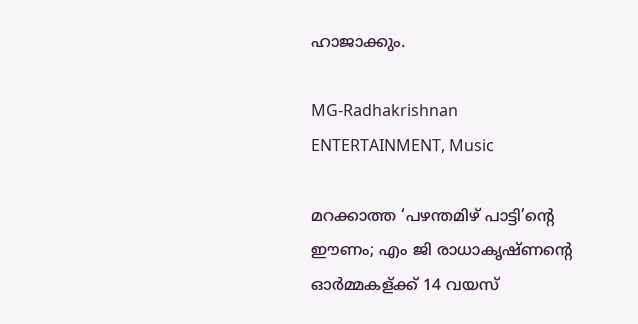ഹാജാക്കും.

MG-Radhakrishnan
ENTERTAINMENT, Music

മറക്കാത്ത ‘പഴന്തമിഴ് പാട്ടി’ന്റെ ഈണം; എം ജി രാധാകൃഷ്ണന്റെ ഓർമ്മകള്ക്ക് 14 വയസ്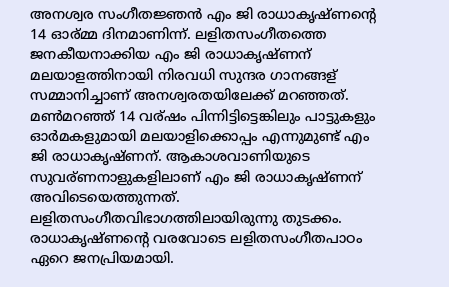അനശ്വര സംഗീതജ്ഞൻ എം ജി രാധാകൃഷ്ണന്റെ 14 ഓര്മ്മ ദിനമാണിന്ന്. ലളിതസംഗീതത്തെ ജനകീയനാക്കിയ എം ജി രാധാകൃഷ്ണന് മലയാളത്തിനായി നിരവധി സുന്ദര ഗാനങ്ങള് സമ്മാനിച്ചാണ് അനശ്വരതയിലേക്ക് മറഞ്ഞത്. മൺമറഞ്ഞ് 14 വര്ഷം പിന്നിട്ടിട്ടെങ്കിലും പാട്ടുകളും ഓർമകളുമായി മലയാളിക്കൊപ്പം എന്നുമുണ്ട് എം ജി രാധാകൃഷ്ണന്. ആകാശവാണിയുടെ സുവര്ണനാളുകളിലാണ് എം ജി രാധാകൃഷ്ണന് അവിടെയെത്തുന്നത്. ലളിതസംഗീതവിഭാഗത്തിലായിരുന്നു തുടക്കം. രാധാകൃഷ്ണന്റെ വരവോടെ ലളിതസംഗീതപാഠം ഏറെ ജനപ്രിയമായി.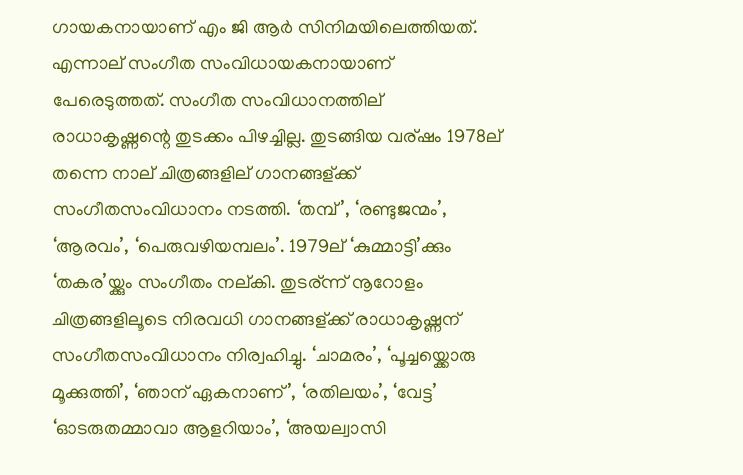ഗായകനായാണ് എം ജി ആർ സിനിമയിലെത്തിയത്. എന്നാല് സംഗീത സംവിധായകനായാണ് പേരെടുത്തത്. സംഗീത സംവിധാനത്തില് രാധാകൃഷ്ണന്റെ തുടക്കം പിഴച്ചില്ല. തുടങ്ങിയ വര്ഷം 1978ല് തന്നെ നാല് ചിത്രങ്ങളില് ഗാനങ്ങള്ക്ക് സംഗീതസംവിധാനം നടത്തി. ‘തമ്പ്’, ‘രണ്ടുജന്മം’, ‘ആരവം’, ‘പെരുവഴിയമ്പലം’. 1979ല് ‘കുമ്മാട്ടി’ക്കും ‘തകര’യ്ക്കും സംഗീതം നല്കി. തുടര്ന്ന് നൂറോളം ചിത്രങ്ങളിലൂടെ നിരവധി ഗാനങ്ങള്ക്ക് രാധാകൃഷ്ണന് സംഗീതസംവിധാനം നിര്വഹിച്ചു. ‘ചാമരം’, ‘പൂച്ചയ്ക്കൊരു മൂക്കുത്തി’, ‘ഞാന് ഏകനാണ്’, ‘രതിലയം’, ‘വേട്ട’ ‘ഓടരുതമ്മാവാ ആളറിയാം’, ‘അയല്വാസി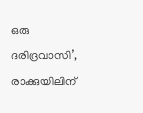ഒരു ദരിദ്രവാസി’, രാക്കുയിലിന്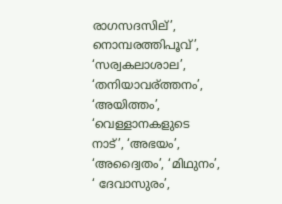രാഗസദസില്’, നൊമ്പരത്തിപൂവ്’, ‘സര്വകലാശാല’, ‘തനിയാവര്ത്തനം’, ‘അയിത്തം’, ‘വെള്ളാനകളുടെ നാട്’, ‘അഭയം’, ‘അദ്വൈതം’, ‘മിഥുനം’, ‘ ദേവാസുരം’,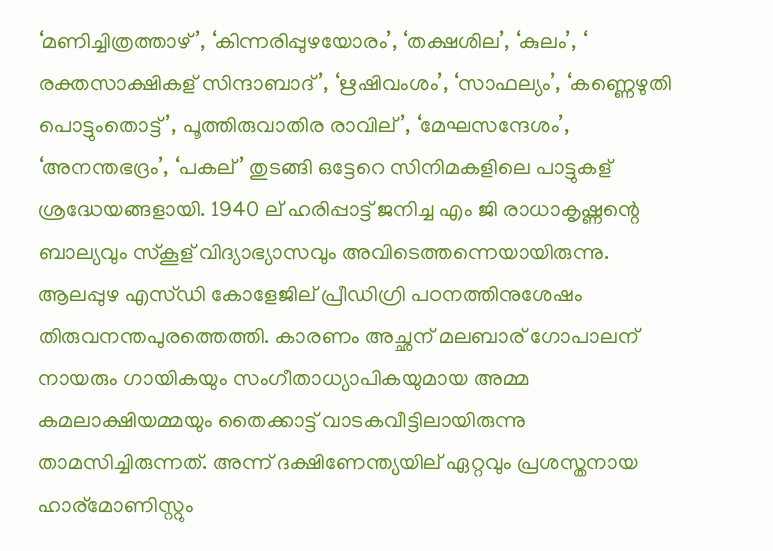‘മണിച്ചിത്രത്താഴ്’, ‘കിന്നരിപ്പുഴയോരം’, ‘തക്ഷശില’, ‘കുലം’, ‘ രക്തസാക്ഷികള് സിന്ദാബാദ്’, ‘ഋഷിവംശം’, ‘സാഫല്യം’, ‘കണ്ണെഴുതി പൊട്ടുംതൊട്ട്’, പൂത്തിരുവാതിര രാവില്’, ‘മേഘസന്ദേശം’, ‘അനന്തഭദ്രം’, ‘പകല്’ തുടങ്ങി ഒട്ടേറെ സിനിമകളിലെ പാട്ടുകള് ശ്രദ്ധേയങ്ങളായി. 1940 ല് ഹരിപ്പാട്ട് ജനിച്ച എം ജി രാധാകൃഷ്ണന്റെ ബാല്യവും സ്കൂള് വിദ്യാഭ്യാസവും അവിടെത്തന്നെയായിരുന്നു. ആലപ്പുഴ എസ്ഡി കോളേജില് പ്രീഡിഗ്രി പഠനത്തിനുശേഷം തിരുവനന്തപുരത്തെത്തി. കാരണം അച്ഛന് മലബാര് ഗോപാലന് നായരും ഗായികയും സംഗീതാധ്യാപികയുമായ അമ്മ കമലാക്ഷിയമ്മയും തൈക്കാട്ട് വാടകവീട്ടിലായിരുന്നു താമസിച്ചിരുന്നത്. അന്ന് ദക്ഷിണേന്ത്യയില് ഏറ്റവും പ്രശസ്തനായ ഹാര്മോണിസ്റ്റും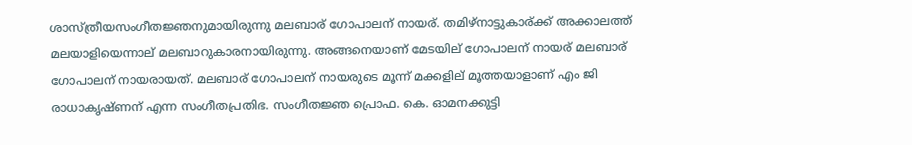ശാസ്ത്രീയസംഗീതജ്ഞനുമായിരുന്നു മലബാര് ഗോപാലന് നായര്. തമിഴ്നാട്ടുകാര്ക്ക് അക്കാലത്ത് മലയാളിയെന്നാല് മലബാറുകാരനായിരുന്നു. അങ്ങനെയാണ് മേടയില് ഗോപാലന് നായര് മലബാര് ഗോപാലന് നായരായത്. മലബാര് ഗോപാലന് നായരുടെ മൂന്ന് മക്കളില് മൂത്തയാളാണ് എം ജി രാധാകൃഷ്ണന് എന്ന സംഗീതപ്രതിഭ. സംഗീതജ്ഞ പ്രൊഫ. കെ. ഓമനക്കുട്ടി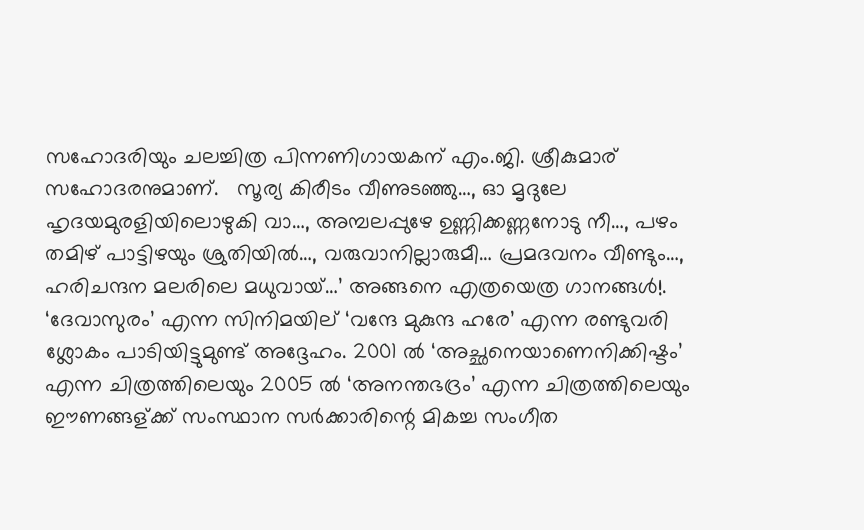സഹോദരിയും ചലച്ചിത്ര പിന്നണിഗായകന് എം.ജി. ശ്രീകുമാര് സഹോദരനുമാണ്.   സൂര്യ കിരീടം വീണുടഞ്ഞു…, ഓ മൃദുലേ ഹൃദയമുരളിയിലൊഴുകി വാ…, അമ്പലപ്പുഴേ ഉണ്ണിക്കണ്ണനോടു നീ…, പഴം തമിഴ് പാട്ടിഴയും ശ്രുതിയിൽ…, വരുവാനില്ലാരുമീ… പ്രമദവനം വീണ്ടും…, ഹരിചന്ദന മലരിലെ മധുവായ്…’ അങ്ങനെ എത്രയെത്ര ഗാനങ്ങൾ!. ‘ദേവാസുരം’ എന്ന സിനിമയില് ‘വന്ദേ മുകുന്ദ ഹരേ’ എന്ന രണ്ടുവരി ശ്ലോകം പാടിയിട്ടുമുണ്ട് അദ്ദേഹം. 2001 ൽ ‘അച്ഛനെയാണെനിക്കിഷ്ടം’ എന്ന ചിത്രത്തിലെയും 2005 ൽ ‘അനന്തഭദ്രം’ എന്ന ചിത്രത്തിലെയും ഈണങ്ങള്ക്ക് സംസ്ഥാന സർക്കാരിന്റെ മികച്ച സംഗീത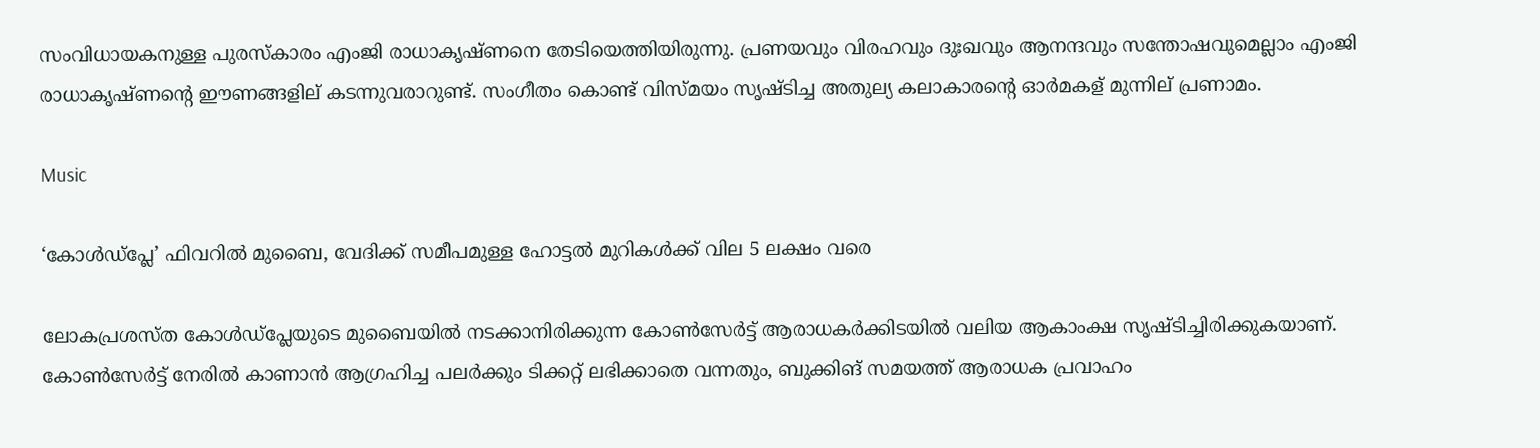സംവിധായകനുള്ള പുരസ്കാരം എംജി രാധാകൃഷ്ണനെ തേടിയെത്തിയിരുന്നു. പ്രണയവും വിരഹവും ദുഃഖവും ആനന്ദവും സന്തോഷവുമെല്ലാം എംജി രാധാകൃഷ്ണന്റെ ഈണങ്ങളില് കടന്നുവരാറുണ്ട്. സംഗീതം കൊണ്ട് വിസ്മയം സൃഷ്ടിച്ച അതുല്യ കലാകാരന്റെ ഓർമകള് മുന്നില് പ്രണാമം.

Music

‘കോൾഡ്‌പ്ലേ’ ഫിവറിൽ മുബൈ, വേദിക്ക് സമീപമുള്ള ഹോട്ടൽ മുറികൾക്ക് വില 5 ലക്ഷം വരെ

ലോകപ്രശസ്ത കോൾഡ്‌പ്ലേയുടെ മുബൈയിൽ നടക്കാനിരിക്കുന്ന കോൺസേർട്ട് ആരാധകർക്കിടയിൽ വലിയ ആകാംക്ഷ സൃഷ്ടിച്ചിരിക്കുകയാണ്. കോൺസേർട്ട് നേരിൽ കാണാൻ ആഗ്രഹിച്ച പലർക്കും ടിക്കറ്റ് ലഭിക്കാതെ വന്നതും, ബുക്കിങ് സമയത്ത് ആരാധക പ്രവാഹം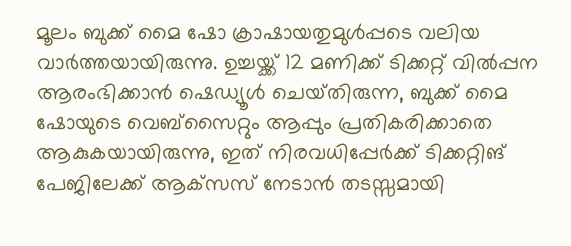മൂലം ബുക്ക് മൈ ഷോ ക്രാഷായതുമുൾപ്പടെ വലിയ വാർത്തയായിരുന്നു. ഉച്ചയ്ക്ക് 12 മണിക്ക് ടിക്കറ്റ് വിൽപ്പന ആരംഭിക്കാൻ ഷെഡ്യൂൾ ചെയ്‌തിരുന്ന, ബുക്ക് മൈ ഷോയുടെ വെബ്‌സൈറ്റും ആപ്പും പ്രതികരിക്കാതെ ആകുകയായിരുന്നു, ഇത് നിരവധിപ്പേർക്ക് ടിക്കറ്റിങ് പേജിലേക്ക് ആക്‌സസ് നേടാൻ തടസ്സമായി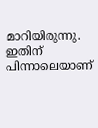മാറിയിരുന്നു. ഇതിന് പിന്നാലെയാണ്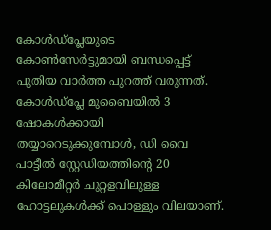കോൾഡ്പ്ലേയുടെ കോൺസേർട്ടുമായി ബന്ധപ്പെട്ട് പുതിയ വാർത്ത പുറത്ത് വരുന്നത്. കോൾഡ്‌പ്ലേ മുബൈയിൽ 3 ഷോകൾക്കായി തയ്യാറെടുക്കുമ്പോൾ, ഡി വൈ പാട്ടീൽ സ്റ്റേഡിയത്തിൻ്റെ 20 കിലോമീറ്റർ ചുറ്റളവിലുള്ള ഹോട്ടലുകൾക്ക് പൊള്ളും വിലയാണ്.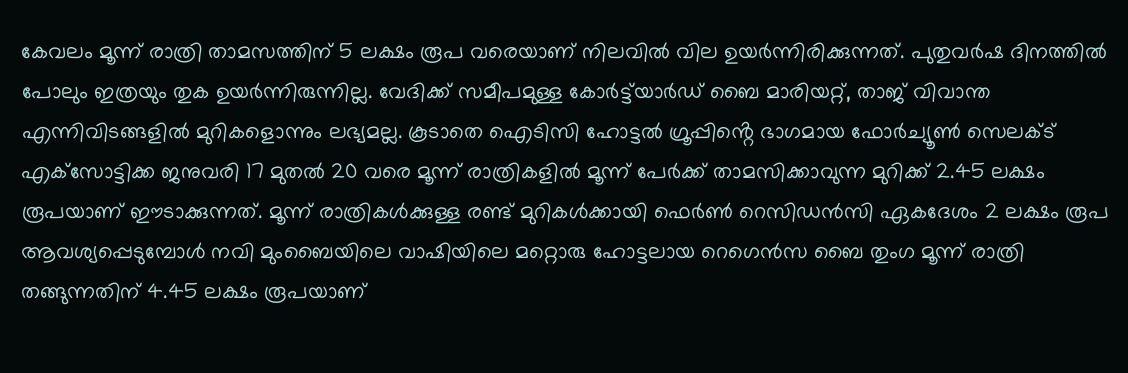കേവലം മൂന്ന് രാത്രി താമസത്തിന് 5 ലക്ഷം രൂപ വരെയാണ് നിലവിൽ വില ഉയർന്നിരിക്കുന്നത്. പുതുവർഷ ദിനത്തിൽ പോലും ഇത്രയും തുക ഉയര്‍ന്നിരുന്നില്ല. വേദിക്ക് സമീപമുള്ള കോർട്ട്‌യാർഡ് ബൈ മാരിയറ്റ്, താജ് വിവാന്ത എന്നിവിടങ്ങളിൽ മുറികളൊന്നും ലഭ്യമല്ല. കൂടാതെ ഐടിസി ഹോട്ടൽ ഗ്രൂപ്പിൻ്റെ ഭാഗമായ ഫോർച്യൂൺ സെലക്‌ട് എക്‌സോട്ടിക്ക ജനുവരി 17 മുതൽ 20 വരെ മൂന്ന് രാത്രികളിൽ മൂന്ന് പേർക്ക് താമസിക്കാവുന്ന മുറിക്ക് 2.45 ലക്ഷം രൂപയാണ് ഈടാക്കുന്നത്. മൂന്ന് രാത്രികൾക്കുള്ള രണ്ട് മുറികൾക്കായി ഫെർൺ റെസിഡൻസി ഏകദേശം 2 ലക്ഷം രൂപ ആവശ്യപ്പെടുമ്പോൾ നവി മുംബൈയിലെ വാഷിയിലെ മറ്റൊരു ഹോട്ടലായ റെഗെൻസ ബൈ തുംഗ മൂന്ന് രാത്രി തങ്ങുന്നതിന് 4.45 ലക്ഷം രൂപയാണ്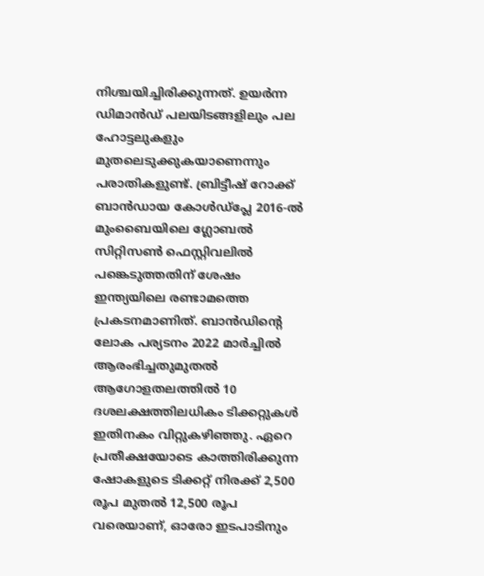നിശ്ചയിച്ചിരിക്കുന്നത്. ഉയർന്ന ഡിമാൻഡ് പലയിടങ്ങളിലും പല ഹോട്ടലുകളും മുതലെടുക്കുകയാണെന്നും പരാതികളുണ്ട്. ബ്രിട്ടീഷ് റോക്ക് ബാൻഡായ കോൾഡ്‌പ്ലേ 2016-ൽ മുംബൈയിലെ ഗ്ലോബൽ സിറ്റിസൺ ഫെസ്റ്റിവലിൽ പങ്കെടുത്തതിന് ശേഷം ഇന്ത്യയിലെ രണ്ടാമത്തെ പ്രകടനമാണിത്. ബാൻഡിൻ്റെ ലോക പര്യടനം 2022 മാർച്ചിൽ ആരംഭിച്ചതുമുതൽ ആഗോളതലത്തിൽ 10 ദശലക്ഷത്തിലധികം ടിക്കറ്റുകൾ ഇതിനകം വിറ്റുകഴിഞ്ഞു. ഏറെ പ്രതീക്ഷയോടെ കാത്തിരിക്കുന്ന ഷോകളുടെ ടിക്കറ്റ് നിരക്ക് 2,500 രൂപ മുതൽ 12,500 രൂപ വരെയാണ്, ഓരോ ഇടപാടിനും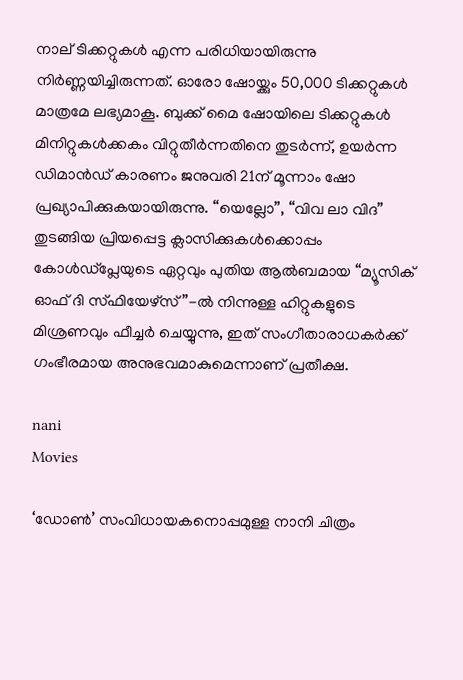നാല് ടിക്കറ്റുകൾ എന്ന പരിധിയായിരുന്നു നിർണ്ണയിച്ചിരുന്നത്. ഓരോ ഷോയ്ക്കും 50,000 ടിക്കറ്റുകൾ മാത്രമേ ലഭ്യമാകൂ. ബുക്ക്‌ മൈ ഷോയിലെ ടിക്കറ്റുകൾ മിനിറ്റുകൾക്കകം വിറ്റുതീർന്നതിനെ തുടർന്ന്, ഉയർന്ന ഡിമാൻഡ് കാരണം ജനുവരി 21ന് മൂന്നാം ഷോ പ്രഖ്യാപിക്കുകയായിരുന്നു. “യെല്ലോ”, “വിവ ലാ വിദ” തുടങ്ങിയ പ്രിയപ്പെട്ട ക്ലാസിക്കുകൾക്കൊപ്പം കോൾഡ്‌പ്ലേയുടെ ഏറ്റവും പുതിയ ആൽബമായ “മ്യൂസിക് ഓഫ് ദി സ്‌ഫിയേഴ്‌സ്”-ൽ നിന്നുള്ള ഹിറ്റുകളുടെ മിശ്രണവും ഫീച്ചർ ചെയ്യുന്നു, ഇത് സംഗീതാരാധകർക്ക് ഗംഭീരമായ അനുഭവമാകുമെന്നാണ് പ്രതീക്ഷ.

nani
Movies

‘ഡോൺ’ സംവിധായകനൊപ്പമുള്ള നാനി ചിത്രം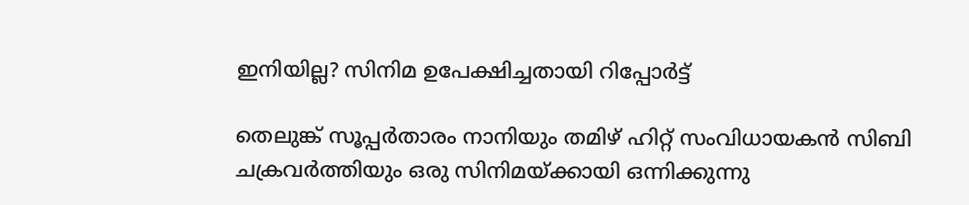ഇനിയില്ല? സിനിമ ഉപേക്ഷിച്ചതായി റിപ്പോർട്ട്

തെലുങ്ക് സൂപ്പർതാരം നാനിയും തമിഴ് ഹിറ്റ് സംവിധായകൻ സിബി ചക്രവർത്തിയും ഒരു സിനിമയ്ക്കായി ഒന്നിക്കുന്നു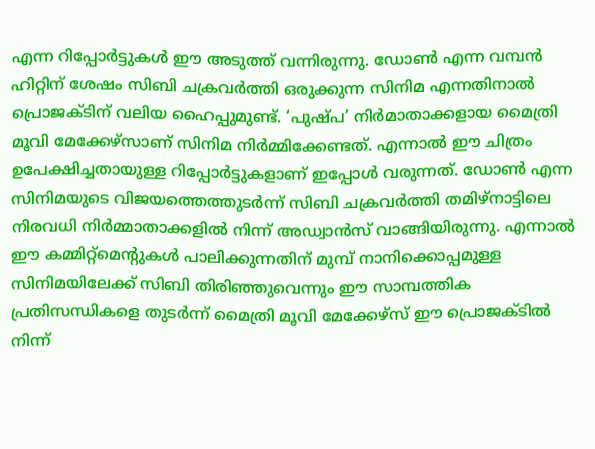എന്ന റിപ്പോർട്ടുകൾ ഈ അടുത്ത് വന്നിരുന്നു. ഡോൺ എന്ന വമ്പൻ ഹിറ്റിന് ശേഷം സിബി ചക്രവർത്തി ഒരുക്കുന്ന സിനിമ എന്നതിനാൽ പ്രൊജക്ടിന് വലിയ ഹൈപ്പുമുണ്ട്. ‘പുഷ്പ’ നിർമാതാക്കളായ മൈത്രി മൂവി മേക്കേഴ്സാണ് സിനിമ നിർമ്മിക്കേണ്ടത്. എന്നാൽ ഈ ചിത്രം ഉപേക്ഷിച്ചതായുള്ള റിപ്പോർട്ടുകളാണ് ഇപ്പോൾ വരുന്നത്. ഡോൺ എന്ന സിനിമയുടെ വിജയത്തെത്തുടർന്ന് സിബി ചക്രവർത്തി തമിഴ്‌നാട്ടിലെ നിരവധി നിർമ്മാതാക്കളിൽ നിന്ന് അഡ്വാൻസ് വാങ്ങിയിരുന്നു. എന്നാൽ ഈ കമ്മിറ്റ്മെന്റുകൾ പാലിക്കുന്നതിന് മുമ്പ് നാനിക്കൊപ്പമുള്ള സിനിമയിലേക്ക് സിബി തിരിഞ്ഞുവെന്നും ഈ സാമ്പത്തിക പ്രതിസന്ധികളെ തുടർന്ന് മൈത്രി മൂവി മേക്കേഴ്സ് ഈ പ്രൊജക്ടിൽ നിന്ന്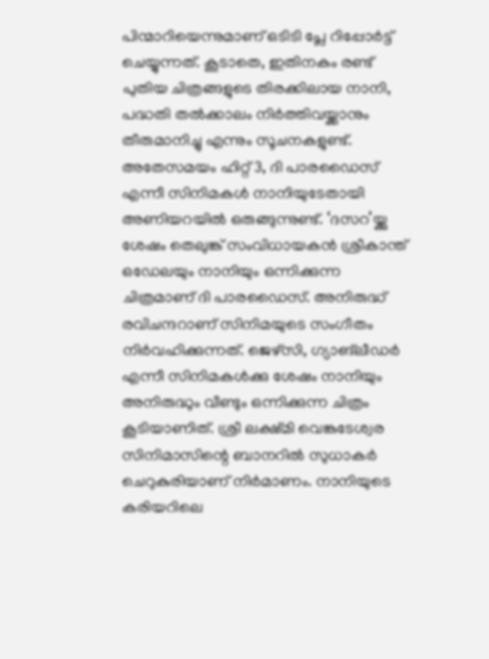പിന്മാറിയെന്നുമാണ് ഒടിടി പ്ലേ റിപ്പോർട്ട് ചെയ്യുന്നത്. കൂടാതെ, ഇതിനകം രണ്ട് പുതിയ ചിത്രങ്ങളുടെ തിരക്കിലായ നാനി, പദ്ധതി തൽക്കാലം നിർത്തിവയ്ക്കാനും തീരുമാനിച്ചു എന്നും സൂചനകളുണ്ട്. അതേസമയം ഹിറ്റ് 3, ദി പാരഡൈസ് എന്നീ സിനിമകൾ നാനിയുടേതായി അണിയറയിൽ ഒരുങ്ങുന്നുണ്ട്. ‘ദസറ’യ്ക്കു ശേഷം തെലുങ്ക് സംവിധായകൻ ശ്രീകാന്ത് ഒഡേലയും നാനിയും ഒന്നിക്കുന്ന ചിത്രമാണ് ദി പാരഡൈസ്. അനിരുദ്ധ് രവിചന്ദറാണ് സിനിമയുടെ സംഗീതം നിർവഹിക്കുന്നത്. ജെഴ്സി, ഗ്യാങ്‌ലീഡർ എന്നീ സിനിമകൾക്കു ശേഷം നാനിയും അനിരുദ്ധും വീണ്ടും ഒന്നിക്കുന്ന ചിത്രം കൂടിയാണിത്. ശ്രീ ലക്ഷ്‍മി വെങ്കടേശ്വര സിനിമാസിന്റെ ബാനറിൽ സുധാകർ ചെറുകുരിയാണ് നിർമാണം. നാനിയുടെ കരിയറിലെ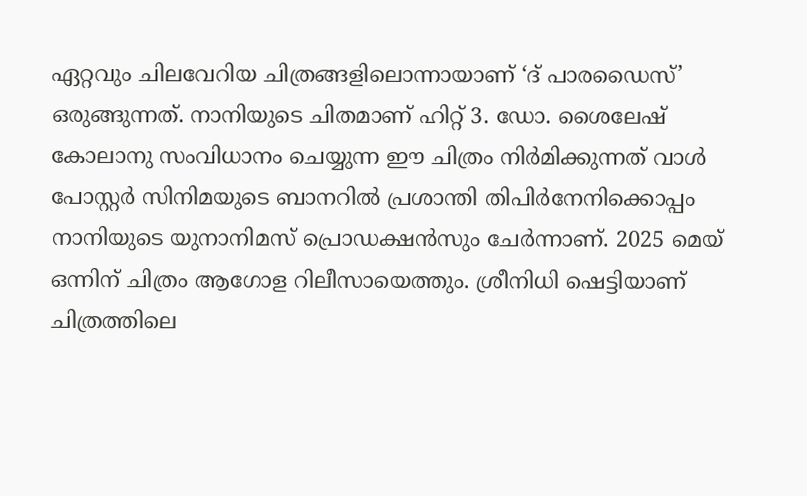ഏറ്റവും ചിലവേറിയ ചിത്രങ്ങളിലൊന്നായാണ് ‘ദ് പാരഡൈസ്’ ഒരുങ്ങുന്നത്. നാനിയുടെ ചിതമാണ് ഹിറ്റ് 3. ഡോ. ശൈലേഷ് കോലാനു സംവിധാനം ചെയ്യുന്ന ഈ ചിത്രം നിര്‍മിക്കുന്നത് വാള്‍ പോസ്റ്റര്‍ സിനിമയുടെ ബാനറില്‍ പ്രശാന്തി തിപിര്‍നേനിക്കൊപ്പം നാനിയുടെ യുനാനിമസ് പ്രൊഡക്ഷന്‍സും ചേര്‍ന്നാണ്. 2025 മെയ് ഒന്നിന് ചിത്രം ആഗോള റിലീസായെത്തും. ശ്രീനിധി ഷെട്ടിയാണ് ചിത്രത്തിലെ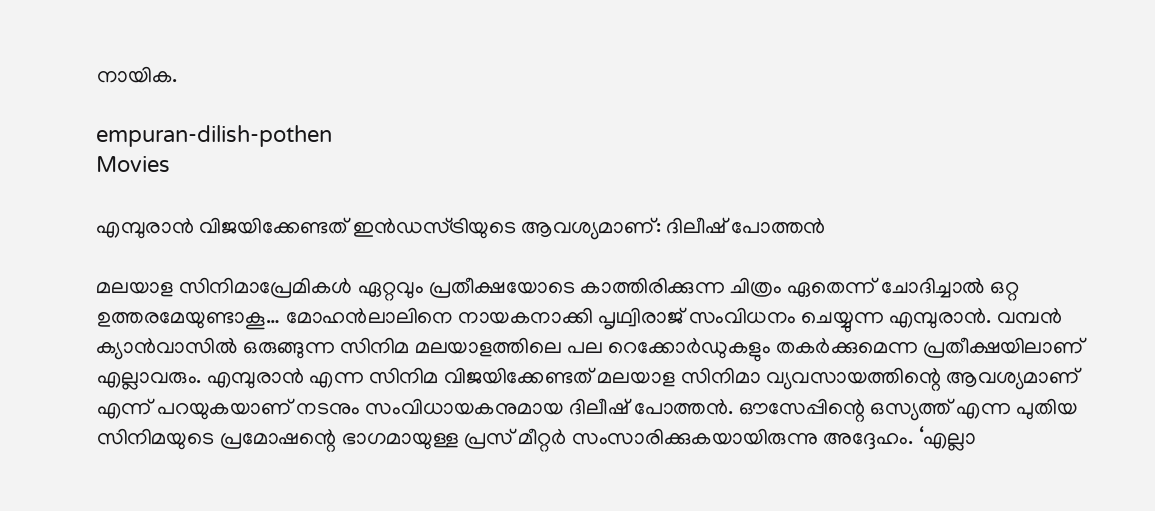നായിക.

empuran-dilish-pothen
Movies

എമ്പുരാൻ വിജയിക്കേണ്ടത് ഇൻഡസ്ട്രിയുടെ ആവശ്യമാണ്: ദിലീഷ് പോത്തൻ

മലയാള സിനിമാപ്രേമികൾ ഏറ്റവും പ്രതീക്ഷയോടെ കാത്തിരിക്കുന്ന ചിത്രം ഏതെന്ന് ചോദിച്ചാൽ ഒറ്റ ഉത്തരമേയുണ്ടാകൂ… മോഹൻലാലിനെ നായകനാക്കി പൃഥ്വിരാജ് സംവിധനം ചെയ്യുന്ന എമ്പുരാൻ. വമ്പൻ ക്യാൻവാസിൽ ഒരുങ്ങുന്ന സിനിമ മലയാളത്തിലെ പല റെക്കോർഡുകളും തകർക്കുമെന്ന പ്രതീക്ഷയിലാണ് എല്ലാവരും. എമ്പുരാൻ എന്ന സിനിമ വിജയിക്കേണ്ടത് മലയാള സിനിമാ വ്യവസായത്തിന്റെ ആവശ്യമാണ് എന്ന് പറയുകയാണ് നടനും സംവിധായകനുമായ ദിലീഷ് പോത്തൻ. ഔസേപ്പിന്റെ ഒസ്യത്ത് എന്ന പുതിയ സിനിമയുടെ പ്രമോഷന്റെ ഭാഗമായുള്ള പ്രസ് മീറ്റർ സംസാരിക്കുകയായിരുന്നു അദ്ദേഹം. ‘എല്ലാ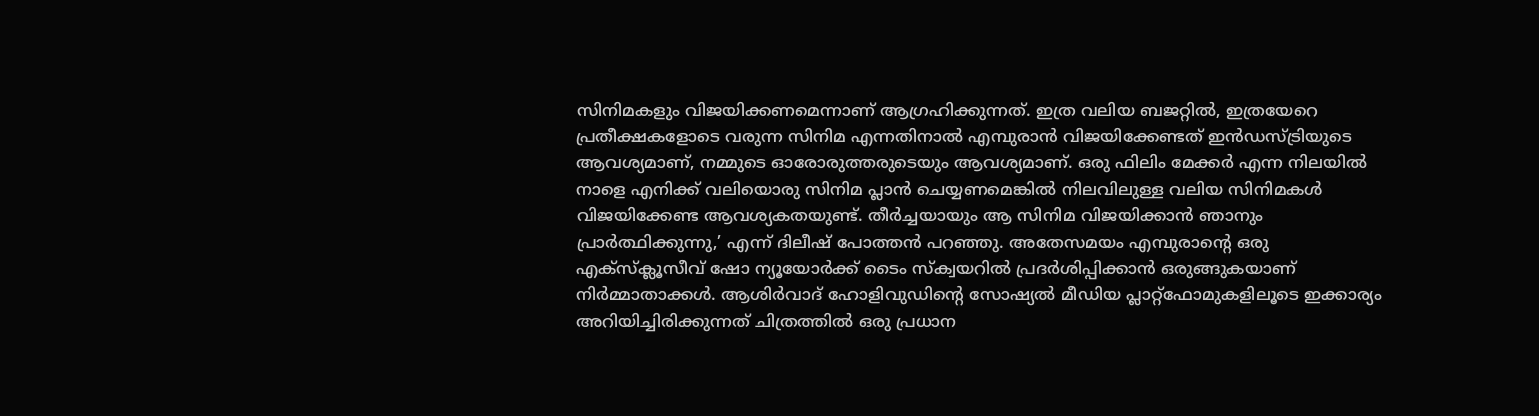സിനിമകളും വിജയിക്കണമെന്നാണ് ആഗ്രഹിക്കുന്നത്. ഇത്ര വലിയ ബജറ്റിൽ, ഇത്രയേറെ പ്രതീക്ഷകളോടെ വരുന്ന സിനിമ എന്നതിനാൽ എമ്പുരാൻ വിജയിക്കേണ്ടത് ഇൻഡസ്ട്രിയുടെ ആവശ്യമാണ്, നമ്മുടെ ഓരോരുത്തരുടെയും ആവശ്യമാണ്. ഒരു ഫിലിം മേക്കർ എന്ന നിലയിൽ നാളെ എനിക്ക് വലിയൊരു സിനിമ പ്ലാൻ ചെയ്യണമെങ്കിൽ നിലവിലുള്ള വലിയ സിനിമകൾ വിജയിക്കേണ്ട ആവശ്യകതയുണ്ട്. തീർച്ചയായും ആ സിനിമ വിജയിക്കാൻ ഞാനും പ്രാർത്ഥിക്കുന്നു,’ എന്ന് ദിലീഷ് പോത്തൻ പറഞ്ഞു. അതേസമയം എമ്പുരാന്‍റെ ഒരു എക്സ്ക്ലൂസീവ് ഷോ ന്യൂയോര്‍ക്ക് ടൈം സ്ക്വയറില്‍ പ്രദര്‍ശിപ്പിക്കാന്‍ ഒരുങ്ങുകയാണ് നിര്‍മ്മാതാക്കള്‍. ആശിര്‍വാദ് ഹോളിവുഡിന്‍റെ സോഷ്യല്‍ മീഡിയ പ്ലാറ്റ്ഫോമുകളിലൂടെ ഇക്കാര്യം അറിയിച്ചിരിക്കുന്നത് ചിത്രത്തില്‍ ഒരു പ്രധാന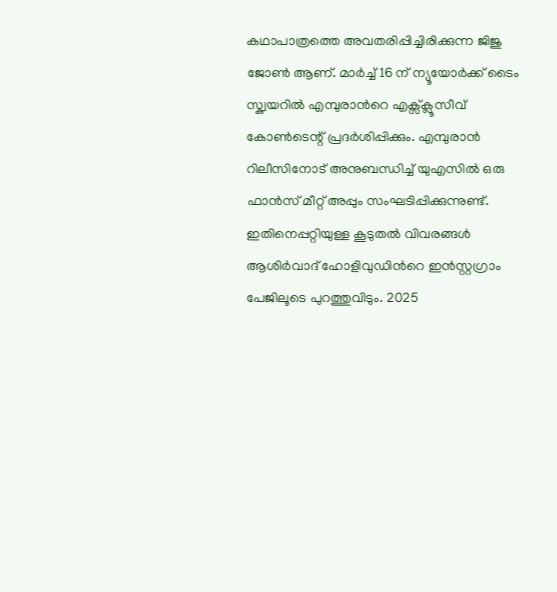കഥാപാത്രത്തെ അവതരിപ്പിച്ചിരിക്കുന്ന ജിജു ജോണ്‍ ആണ്. മാര്‍ച്ച് 16 ന് ന്യൂയോര്‍ക്ക് ടൈം സ്ക്വയറില്‍ എമ്പുരാന്‍റെ എക്സ്ക്ലൂസീവ് കോൺടെന്റ് പ്രദര്‍ശിപ്പിക്കും. എമ്പുരാന്‍ റിലീസിനോട് അനുബന്ധിച്ച് യുഎസില്‍ ഒരു ഫാന്‍സ് മീറ്റ് അപ്പും സംഘടിപ്പിക്കുന്നുണ്ട്. ഇതിനെപ്പറ്റിയുള്ള കൂടുതൽ വിവരങ്ങൾ ആശിര്‍വാദ് ഹോളിവുഡിന്‍റെ ഇന്‍സ്റ്റഗ്രാം പേജിലൂടെ പുറത്തുവിടും. 2025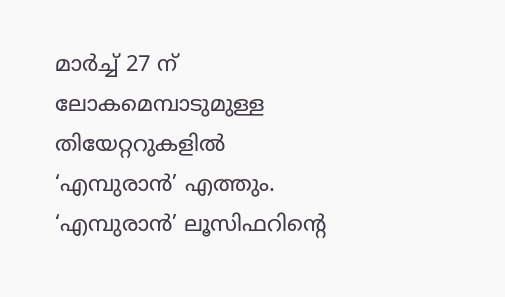മാർച്ച് 27 ന് ലോകമെമ്പാടുമുള്ള തിയേറ്ററുകളിൽ ‘എമ്പുരാൻ’ എത്തും. ‘എമ്പുരാൻ’ ലൂസിഫറിന്റെ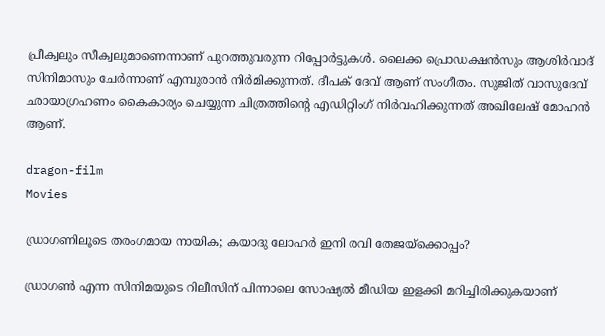പ്രീക്വലും സീക്വലുമാണെന്നാണ് പുറത്തുവരുന്ന റിപ്പോർട്ടുകൾ. ലൈക്ക പ്രൊഡക്ഷൻസും ആശിർവാദ് സിനിമാസും ചേർന്നാണ് എമ്പുരാൻ നിർമിക്കുന്നത്. ദീപക് ദേവ് ആണ് സംഗീതം. സുജിത് വാസുദേവ് ഛായാഗ്രഹണം കൈകാര്യം ചെയ്യുന്ന ചിത്രത്തിന്റെ എഡിറ്റിംഗ് നിർവഹിക്കുന്നത് അഖിലേഷ് മോഹൻ ആണ്.

dragon-film
Movies

ഡ്രാഗണിലൂടെ തരംഗമായ നായിക; കയാദു ലോഹര്‍ ഇനി രവി തേജയ്ക്കൊപ്പം?

ഡ്രാഗൺ എന്ന സിനിമയുടെ റിലീസിന് പിന്നാലെ സോഷ്യൽ മീഡിയ ഇളക്കി മറിച്ചിരിക്കുകയാണ്‌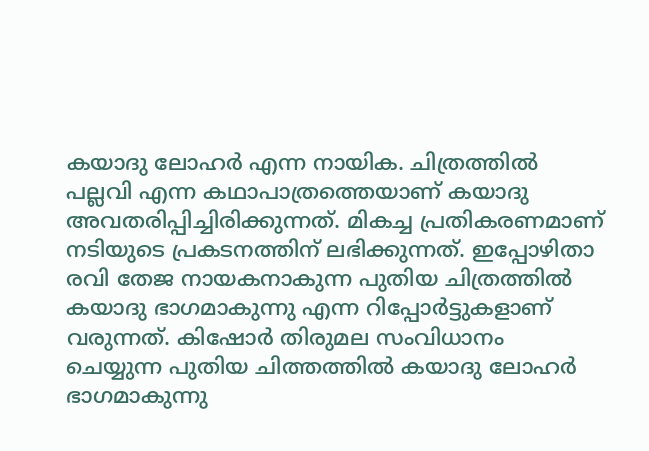കയാദു ലോഹർ എന്ന നായിക. ചിത്രത്തിൽ പല്ലവി എന്ന കഥാപാത്രത്തെയാണ് കയാദു അവതരിപ്പിച്ചിരിക്കുന്നത്. മികച്ച പ്രതികരണമാണ് നടിയുടെ പ്രകടനത്തിന് ലഭിക്കുന്നത്. ഇപ്പോഴിതാ രവി തേജ നായകനാകുന്ന പുതിയ ചിത്രത്തിൽ കയാദു ഭാഗമാകുന്നു എന്ന റിപ്പോർട്ടുകളാണ് വരുന്നത്. കിഷോർ തിരുമല സംവിധാനം ചെയ്യുന്ന പുതിയ ചിത്തത്തിൽ കയാദു ലോഹര്‍ ഭാഗമാകുന്നു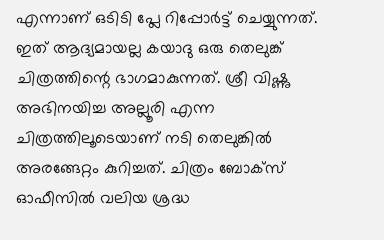എന്നാണ് ഒടിടി പ്ലേ റിപ്പോർട്ട് ചെയ്യുന്നത്. ഇത് ആദ്യമായല്ല കയാദു ഒരു തെലുങ്ക് ചിത്രത്തിന്റെ ഭാഗമാകുന്നത്. ശ്രീ വിഷ്ണു അഭിനയിച്ച അല്ലൂരി എന്ന ചിത്രത്തിലൂടെയാണ് നടി തെലുങ്കിൽ അരങ്ങേറ്റം കുറിച്ചത്. ചിത്രം ബോക്സ് ഓഫീസിൽ വലിയ ശ്രദ്ധ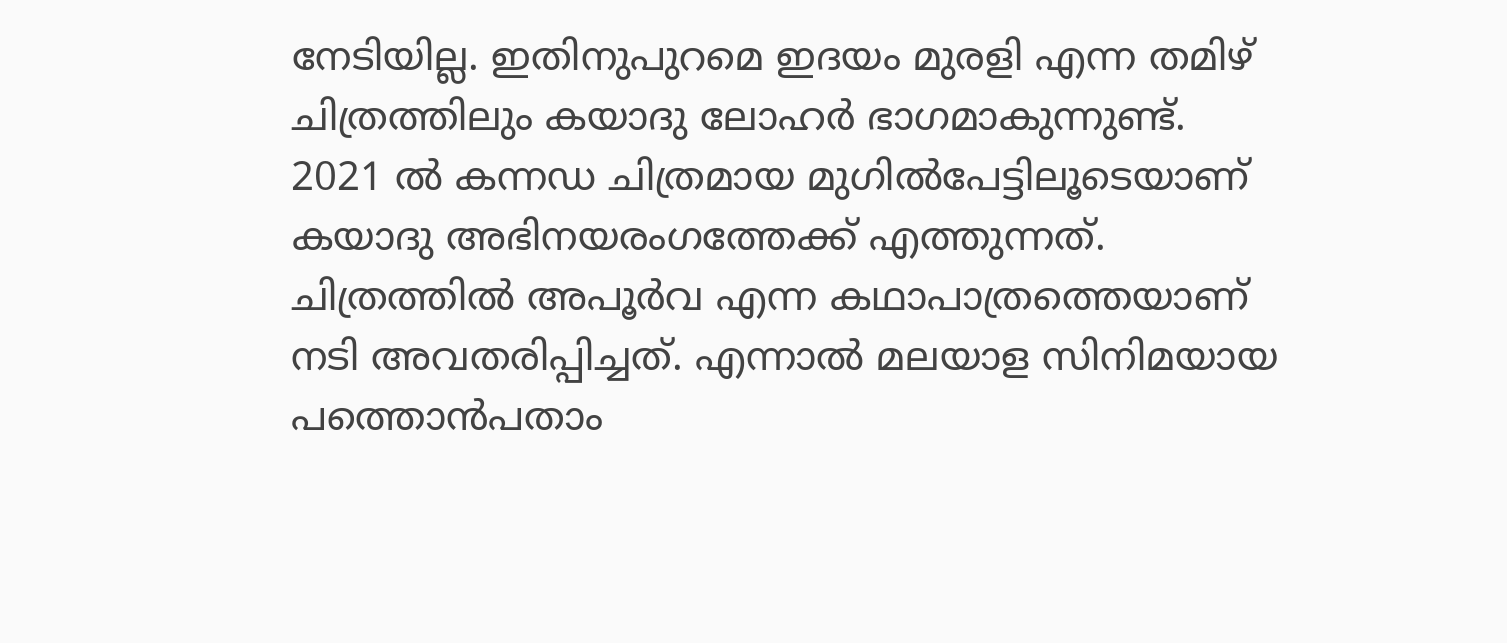നേടിയില്ല. ഇതിനുപുറമെ ഇദയം മുരളി എന്ന തമിഴ് ചിത്രത്തിലും കയാദു ലോഹർ ഭാഗമാകുന്നുണ്ട്. 2021 ൽ കന്നഡ ചിത്രമായ മുഗിൽപേട്ടിലൂടെയാണ് കയാദു അഭിനയരംഗത്തേക്ക് എത്തുന്നത്. ചിത്രത്തിൽ അപൂർവ എന്ന കഥാപാത്രത്തെയാണ് നടി അവതരിപ്പിച്ചത്. എന്നാൽ മലയാള സിനിമയായ പത്തൊൻപതാം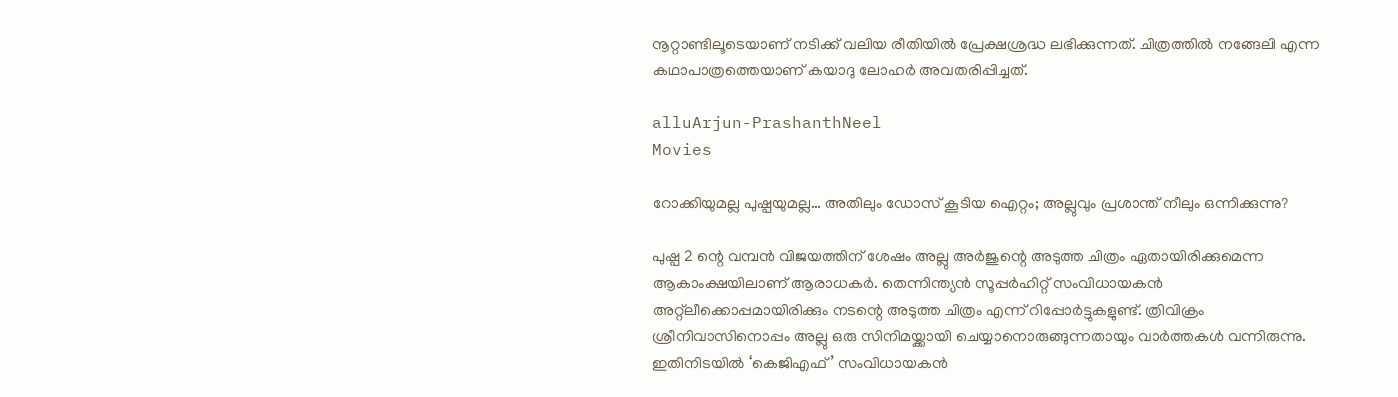നൂറ്റാണ്ടിലൂടെയാണ് നടിക്ക് വലിയ രീതിയിൽ പ്രേക്ഷശ്രദ്ധ ലഭിക്കുന്നത്. ചിത്രത്തിൽ നങ്ങേലി എന്ന കഥാപാത്രത്തെയാണ് കയാദു ലോഹർ അവതരിപ്പിച്ചത്.

alluArjun-PrashanthNeel
Movies

റോക്കിയുമല്ല പുഷ്പയുമല്ല… അതിലും ഡോസ് കൂടിയ ഐറ്റം; അല്ലുവും പ്രശാന്ത് നീലും ഒന്നിക്കുന്നു?

പുഷ്പ 2 ന്റെ വമ്പൻ വിജയത്തിന് ശേഷം അല്ലു അർജുന്റെ അടുത്ത ചിത്രം ഏതായിരിക്കുമെന്ന ആകാംക്ഷയിലാണ് ആരാധകർ. തെന്നിന്ത്യൻ സൂപ്പർഹിറ്റ് സംവിധായകൻ അറ്റ്ലീക്കൊപ്പമായിരിക്കും നടന്റെ അടുത്ത ചിത്രം എന്ന് റിപ്പോർട്ടുകളുണ്ട്. ത്രിവിക്രം ശ്രീനിവാസിനൊപ്പം അല്ലു ഒരു സിനിമയ്ക്കായി ചെയ്യാനൊരുങ്ങുന്നതായും വാർത്തകൾ വന്നിരുന്നു. ഇതിനിടയിൽ ‘കെജിഎഫ്’ സംവിധായകൻ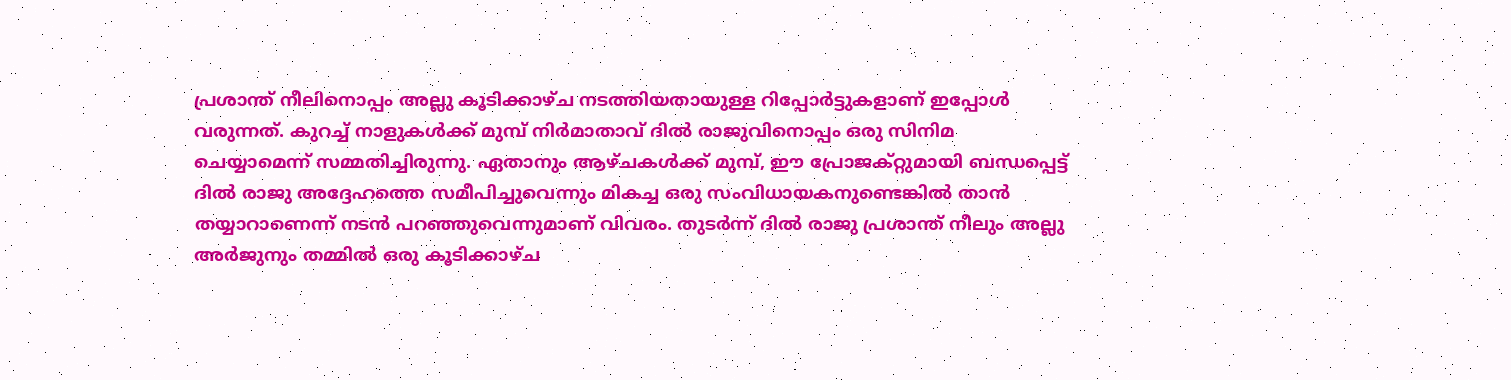പ്രശാന്ത് നീലിനൊപ്പം അല്ലു കൂടിക്കാഴ്ച നടത്തിയതായുള്ള റിപ്പോർട്ടുകളാണ് ഇപ്പോൾ വരുന്നത്. കുറച്ച് നാളുകൾക്ക് മുമ്പ് നിർമാതാവ് ദിൽ രാജുവിനൊപ്പം ഒരു സിനിമ ചെയ്യാമെന്ന് സമ്മതിച്ചിരുന്നു. ഏതാനും ആഴ്ചകൾക്ക് മുമ്പ്, ഈ പ്രോജക്റ്റുമായി ബന്ധപ്പെട്ട് ദിൽ രാജു അദ്ദേഹത്തെ സമീപിച്ചുവെന്നും മികച്ച ഒരു സംവിധായകനുണ്ടെങ്കിൽ താൻ തയ്യാറാണെന്ന് നടൻ പറഞ്ഞുവെന്നുമാണ് വിവരം. തുടർന്ന് ദിൽ രാജു പ്രശാന്ത് നീലും അല്ലു അർജുനും തമ്മിൽ ഒരു കൂടിക്കാഴ്‌ച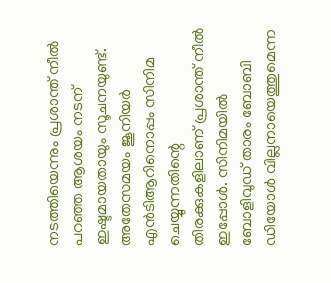നടത്തിയെന്നും പ്രശാന്ത് നീൽ പറഞ്ഞ ആശയം നടന് ഇഷ്ടമായതായും സൂചനയുണ്ട്. അതേസമയം ജൂനിയർ എൻടിആറിനൊപ്പം സിനിമ ചെയ്യുന്നതിന്റെ തിരക്കുകളിലാണ് പ്രശാന്ത് നീൽ ഇപ്പോൾ. സിനിമയിൽ ബോളിവുഡ് താരം ബോബി ഡിയോൾ വില്ലനായെത്തുമെന്ന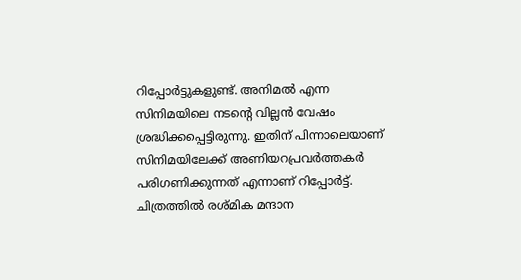റിപ്പോർട്ടുകളുണ്ട്. അനിമൽ എന്ന സിനിമയിലെ നടന്റെ വില്ലൻ വേഷം ശ്രദ്ധിക്കപ്പെട്ടിരുന്നു. ഇതിന് പിന്നാലെയാണ് സിനിമയിലേക്ക് അണിയറപ്രവർത്തകർ പരിഗണിക്കുന്നത് എന്നാണ് റിപ്പോർട്ട്. ചിത്രത്തിൽ രശ്മിക മന്ദാന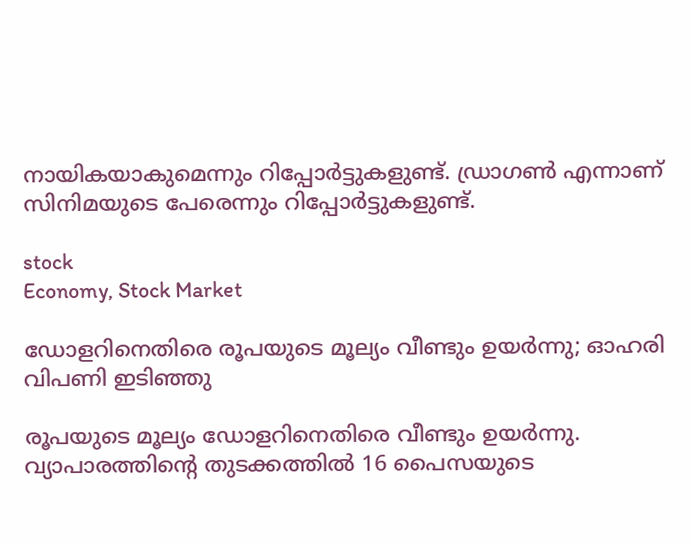നായികയാകുമെന്നും റിപ്പോർട്ടുകളുണ്ട്. ഡ്രാഗൺ എന്നാണ് സിനിമയുടെ പേരെന്നും റിപ്പോർട്ടുകളുണ്ട്.

stock
Economy, Stock Market

ഡോളറിനെതിരെ രൂപയുടെ മൂല്യം വീണ്ടും ഉയര്‍ന്നു; ഓഹരി വിപണി ഇടിഞ്ഞു

രൂപയുടെ മൂല്യം ഡോളറിനെതിരെ വീണ്ടും ഉയര്‍ന്നു. വ്യാപാരത്തിന്റെ തുടക്കത്തില്‍ 16 പൈസയുടെ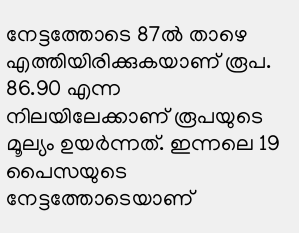നേട്ടത്തോടെ 87ല്‍ താഴെ എത്തിയിരിക്കുകയാണ് രൂപ. 86.90 എന്ന നിലയിലേക്കാണ് രൂപയുടെ മൂല്യം ഉയര്‍ന്നത്. ഇന്നലെ 19 പൈസയുടെ നേട്ടത്തോടെയാണ്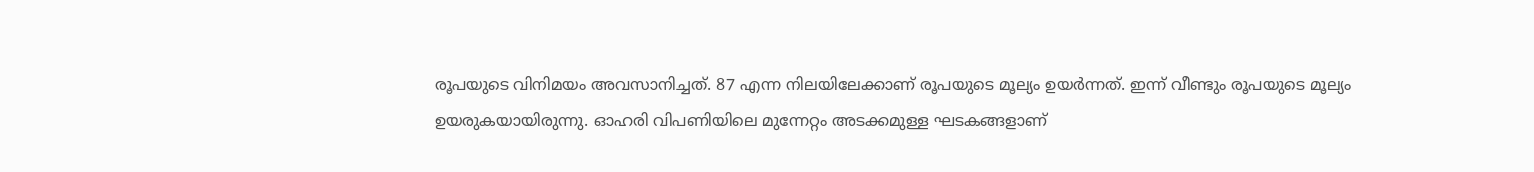രൂപയുടെ വിനിമയം അവസാനിച്ചത്. 87 എന്ന നിലയിലേക്കാണ് രൂപയുടെ മൂല്യം ഉയര്‍ന്നത്. ഇന്ന് വീണ്ടും രൂപയുടെ മൂല്യം ഉയരുകയായിരുന്നു. ഓഹരി വിപണിയിലെ മുന്നേറ്റം അടക്കമുള്ള ഘടകങ്ങളാണ്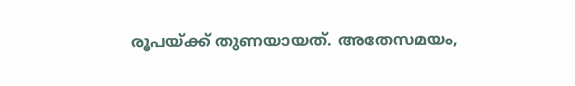രൂപയ്ക്ക് തുണയായത്. അതേസമയം,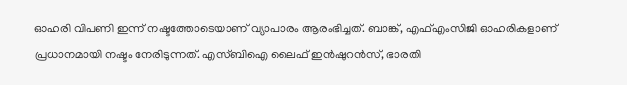ഓഹരി വിപണി ഇന്ന് നഷ്ടത്തോടെയാണ് വ്യാപാരം ആരംഭിച്ചത്. ബാങ്ക്, എഫ്എംസിജി ഓഹരികളാണ് പ്രധാനമായി നഷ്ടം നേരിടുന്നത്. എസ്ബിഐ ലൈഫ് ഇന്‍ഷുറന്‍സ്, ഭാരതി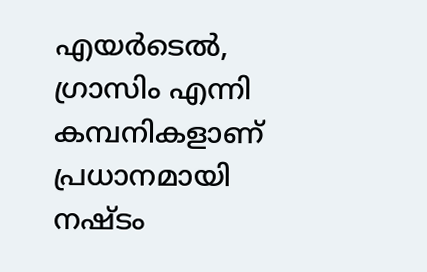എയര്‍ടെല്‍, ഗ്രാസിം എന്നി കമ്പനികളാണ് പ്രധാനമായി നഷ്ടം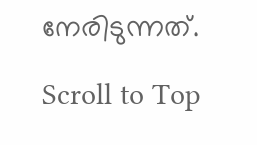നേരിടുന്നത്.

Scroll to Top